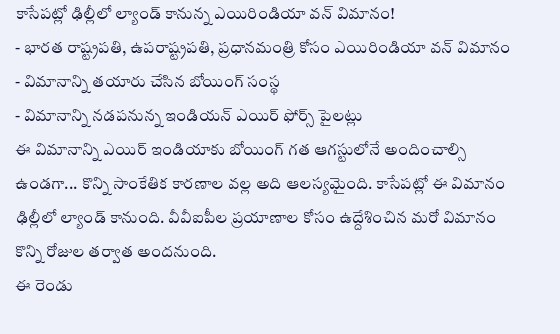కాసేపట్లో ఢిల్లీలో ల్యాండ్ కానున్న ఎయిరిండియా వన్ విమానం!
- భారత రాష్ట్రపతి, ఉపరాష్ట్రపతి, ప్రధానమంత్రి కోసం ఎయిరిండియా వన్ విమానం
- విమానాన్ని తయారు చేసిన బోయింగ్ సంస్థ
- విమానాన్ని నడపనున్న ఇండియన్ ఎయిర్ ఫోర్స్ పైలట్లు
ఈ విమానాన్ని ఎయిర్ ఇండియాకు బోయింగ్ గత ఆగస్టులోనే అందించాల్సి ఉండగా... కొన్ని సాంకేతిక కారణాల వల్ల అది ఆలస్యమైంది. కాసేపట్లో ఈ విమానం ఢిల్లీలో ల్యాండ్ కానుంది. వీవీఐపీల ప్రయాణాల కోసం ఉద్దేశించిన మరో విమానం కొన్ని రోజుల తర్వాత అందనుంది.
ఈ రెండు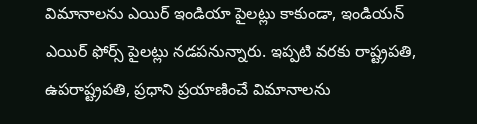విమానాలను ఎయిర్ ఇండియా పైలట్లు కాకుండా, ఇండియన్ ఎయిర్ ఫోర్స్ పైలట్లు నడపనున్నారు. ఇప్పటి వరకు రాష్ట్రపతి, ఉపరాష్ట్రపతి, ప్రధాని ప్రయాణించే విమానాలను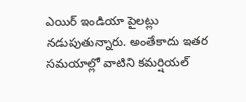ఎయిర్ ఇండియా పైలట్లు నడుపుతున్నారు. అంతేకాదు ఇతర సమయాల్లో వాటిని కమర్షియల్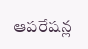ఆపరేషన్ల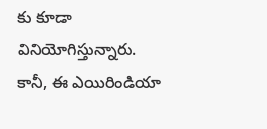కు కూడా వినియోగిస్తున్నారు. కానీ, ఈ ఎయిరిండియా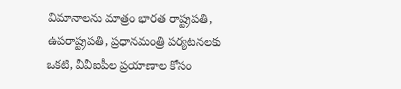విమానాలను మాత్రం భారత రాష్ట్రపతి, ఉపరాష్ట్రపతి, ప్రధానమంత్రి పర్యటనలకు ఒకటి, వీవీఐపీల ప్రయాణాల కోసం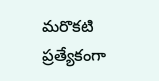మరొకటి ప్రత్యేకంగా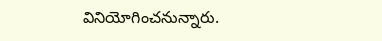వినియోగించనున్నారు.